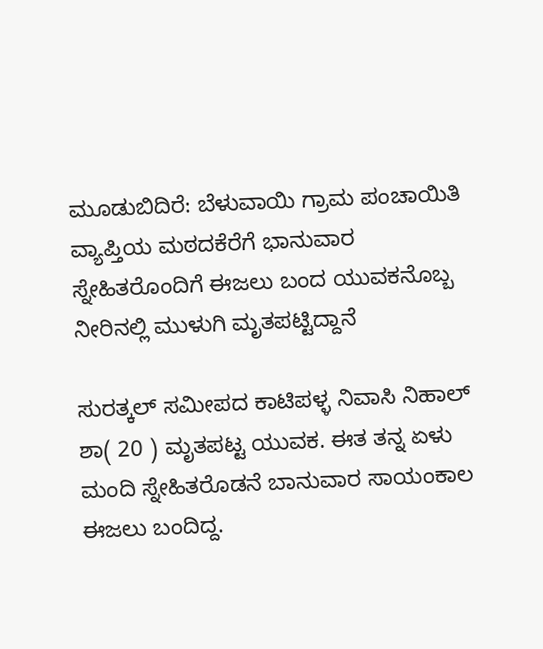ಮೂಡುಬಿದಿರೆ: ಬೆಳುವಾಯಿ ಗ್ರಾಮ ಪಂಚಾಯಿತಿ ವ್ಯಾಪ್ತಿಯ ಮಠದಕೆರೆಗೆ ಭಾನುವಾರ ಸ್ನೇಹಿತರೊಂದಿಗೆ ಈಜಲು ಬಂದ ಯುವಕನೊಬ್ಬ ನೀರಿನಲ್ಲಿ ಮುಳುಗಿ ಮೃತಪಟ್ಟಿದ್ದಾನೆ

ಸುರತ್ಕಲ್ ಸಮೀಪದ ಕಾಟಿಪಳ್ಳ ನಿವಾಸಿ ನಿಹಾಲ್ ಶಾ( 20 ) ಮೃತಪಟ್ಟ ಯುವಕ. ಈತ ತನ್ನ ಏಳು ಮಂದಿ ಸ್ನೇಹಿತರೊಡನೆ ಬಾನುವಾರ ಸಾಯಂಕಾಲ ಈಜಲು ಬಂದಿದ್ದ.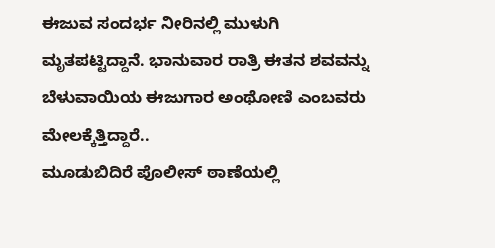ಈಜುವ ಸಂದರ್ಭ ನೀರಿನಲ್ಲಿ ಮುಳುಗಿ ಮೃತಪಟ್ಟಿದ್ದಾನೆ. ಭಾನುವಾರ ರಾತ್ರಿ ಈತನ ಶವವನ್ನು ಬೆಳುವಾಯಿಯ ಈಜುಗಾರ ಅಂಥೋಣಿ ಎಂಬವರು ಮೇಲಕ್ಕೆತ್ತಿದ್ದಾರೆ..
ಮೂಡುಬಿದಿರೆ ಪೊಲೀಸ್ ಠಾಣೆಯಲ್ಲಿ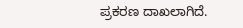ಪ್ರಕರಣ ದಾಖಲಾಗಿದೆ.